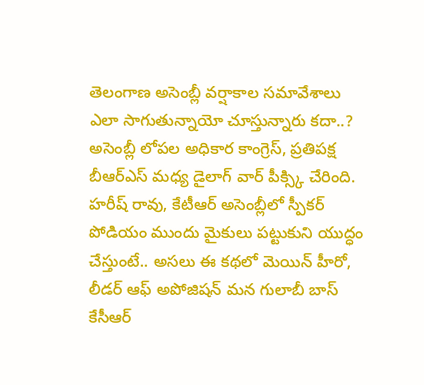తెలంగాణ అసెంబ్లీ వర్షాకాల సమావేశాలు ఎలా సాగుతున్నాయో చూస్తున్నారు కదా..? అసెంబ్లీ లోపల అధికార కాంగ్రెస్, ప్రతిపక్ష బీఆర్ఎస్ మధ్య డైలాగ్ వార్ పీక్స్కి చేరింది. హరీష్ రావు, కేటీఆర్ అసెంబ్లీలో స్పీకర్ పోడియం ముందు మైకులు పట్టుకుని యుద్ధం చేస్తుంటే.. అసలు ఈ కథలో మెయిన్ హీరో, లీడర్ ఆఫ్ అపోజిషన్ మన గులాబీ బాస్ కేసీఆర్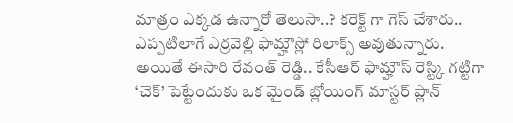మాత్రం ఎక్కడ ఉన్నారో తెలుసా..? కరెక్ట్ గా గెస్ చేశారు.. ఎప్పటిలాగే ఎర్రవెల్లి ఫామ్హౌస్లో రిలాక్స్ అవుతున్నారు.
అయితే ఈసారి రేవంత్ రెడ్డి.. కేసీఆర్ ఫామ్హౌస్ రెస్ట్కి గట్టిగా ‘చెక్’ పెట్టేందుకు ఒక మైండ్ బ్లోయింగ్ మాస్టర్ ప్లాన్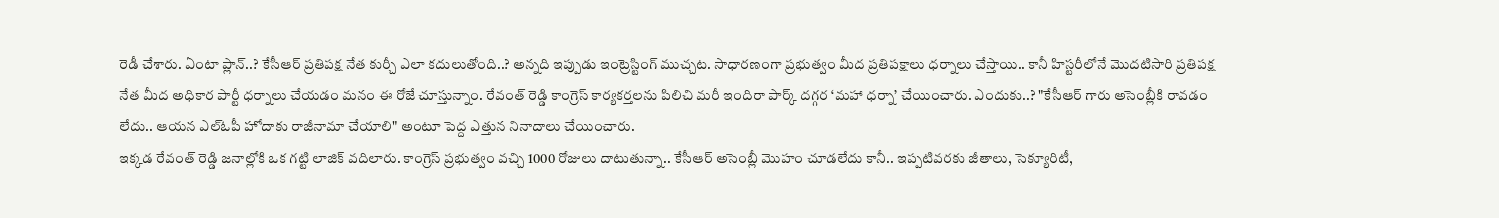రెడీ చేశారు. ఏంటా ప్లాన్..? కేసీఆర్ ప్రతిపక్ష నేత కుర్చీ ఎలా కదులుతోంది..? అన్నది ఇప్పుడు ఇంట్రెస్టింగ్ ముచ్చట. సాధారణంగా ప్రభుత్వం మీద ప్రతిపక్షాలు ధర్నాలు చేస్తాయి.. కానీ హిస్టరీలోనే మొదటిసారి ప్రతిపక్ష నేత మీద అధికార పార్టీ ధర్నాలు చేయడం మనం ఈ రోజే చూస్తున్నాం. రేవంత్ రెడ్డి కాంగ్రెస్ కార్యకర్తలను పిలిచి మరీ ఇందిరా పార్క్ దగ్గర ‘మహా ధర్నా’ చేయించారు. ఎందుకు..? "కేసీఆర్ గారు అసెంబ్లీకి రావడం లేదు.. ఆయన ఎల్ఓపీ హోదాకు రాజీనామా చేయాలి" అంటూ పెద్ద ఎత్తున నినాదాలు చేయించారు.
ఇక్కడ రేవంత్ రెడ్డి జనాల్లోకి ఒక గట్టి లాజిక్ వదిలారు. కాంగ్రెస్ ప్రభుత్వం వచ్చి 1000 రోజులు దాటుతున్నా.. కేసీఆర్ అసెంబ్లీ మొహం చూడలేదు కానీ.. ఇప్పటివరకు జీతాలు, సెక్యూరిటీ,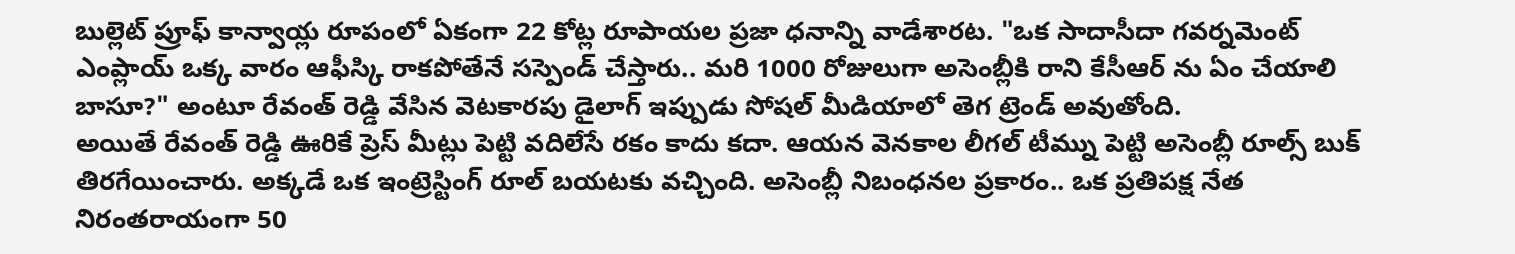బుల్లెట్ ప్రూఫ్ కాన్వాయ్ల రూపంలో ఏకంగా 22 కోట్ల రూపాయల ప్రజా ధనాన్ని వాడేశారట. "ఒక సాదాసీదా గవర్నమెంట్ ఎంప్లాయ్ ఒక్క వారం ఆఫీస్కి రాకపోతేనే సస్పెండ్ చేస్తారు.. మరి 1000 రోజులుగా అసెంబ్లీకి రాని కేసీఆర్ ను ఏం చేయాలి బాసూ?" అంటూ రేవంత్ రెడ్డి వేసిన వెటకారపు డైలాగ్ ఇప్పుడు సోషల్ మీడియాలో తెగ ట్రెండ్ అవుతోంది.
అయితే రేవంత్ రెడ్డి ఊరికే ప్రెస్ మీట్లు పెట్టి వదిలేసే రకం కాదు కదా. ఆయన వెనకాల లీగల్ టీమ్ను పెట్టి అసెంబ్లీ రూల్స్ బుక్ తిరగేయించారు. అక్కడే ఒక ఇంట్రెస్టింగ్ రూల్ బయటకు వచ్చింది. అసెంబ్లీ నిబంధనల ప్రకారం.. ఒక ప్రతిపక్ష నేత నిరంతరాయంగా 50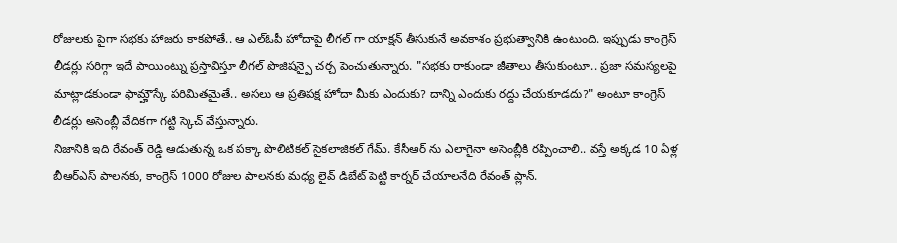రోజులకు పైగా సభకు హాజరు కాకపోతే.. ఆ ఎల్ఓపీ హోదాపై లీగల్ గా యాక్షన్ తీసుకునే అవకాశం ప్రభుత్వానికి ఉంటుంది. ఇప్పుడు కాంగ్రెస్ లీడర్లు సరిగ్గా ఇదే పాయింట్ను ప్రస్తావిస్తూ లీగల్ పొజిషన్పై చర్చ పెంచుతున్నారు. "సభకు రాకుండా జీతాలు తీసుకుంటూ.. ప్రజా సమస్యలపై మాట్లాడకుండా ఫామ్హౌస్కే పరిమితమైతే.. అసలు ఆ ప్రతిపక్ష హోదా మీకు ఎందుకు? దాన్ని ఎందుకు రద్దు చేయకూడదు?" అంటూ కాంగ్రెస్ లీడర్లు అసెంబ్లీ వేదికగా గట్టి స్కెచ్ వేస్తున్నారు.
నిజానికి ఇది రేవంత్ రెడ్డి ఆడుతున్న ఒక పక్కా పొలిటికల్ సైకలాజికల్ గేమ్. కేసీఆర్ ను ఎలాగైనా అసెంబ్లీకి రప్పించాలి.. వస్తే అక్కడ 10 ఏళ్ల బీఆర్ఎస్ పాలనకు, కాంగ్రెస్ 1000 రోజుల పాలనకు మధ్య లైవ్ డిబేట్ పెట్టి కార్నర్ చేయాలనేది రేవంత్ ప్లాన్.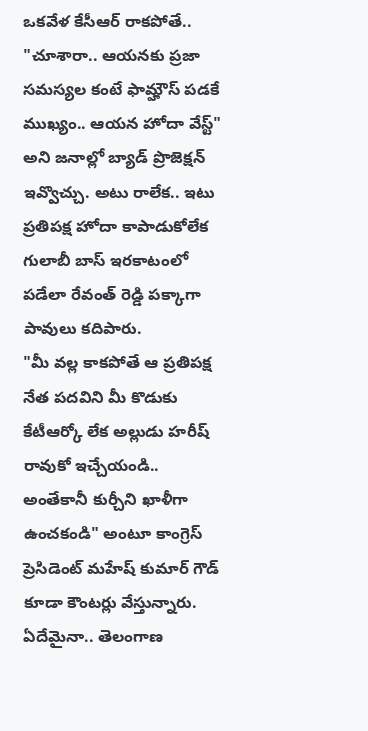ఒకవేళ కేసీఆర్ రాకపోతే.. "చూశారా.. ఆయనకు ప్రజా సమస్యల కంటే ఫామ్హౌస్ పడకే ముఖ్యం.. ఆయన హోదా వేస్ట్" అని జనాల్లో బ్యాడ్ ప్రొజెక్షన్ ఇవ్వొచ్చు. అటు రాలేక.. ఇటు ప్రతిపక్ష హోదా కాపాడుకోలేక గులాబీ బాస్ ఇరకాటంలో పడేలా రేవంత్ రెడ్డి పక్కాగా పావులు కదిపారు.
"మీ వల్ల కాకపోతే ఆ ప్రతిపక్ష నేత పదవిని మీ కొడుకు కేటీఆర్కో లేక అల్లుడు హరీష్ రావుకో ఇచ్చేయండి.. అంతేకానీ కుర్చీని ఖాళీగా ఉంచకండి" అంటూ కాంగ్రెస్ ప్రెసిడెంట్ మహేష్ కుమార్ గౌడ్ కూడా కౌంటర్లు వేస్తున్నారు. ఏదేమైనా.. తెలంగాణ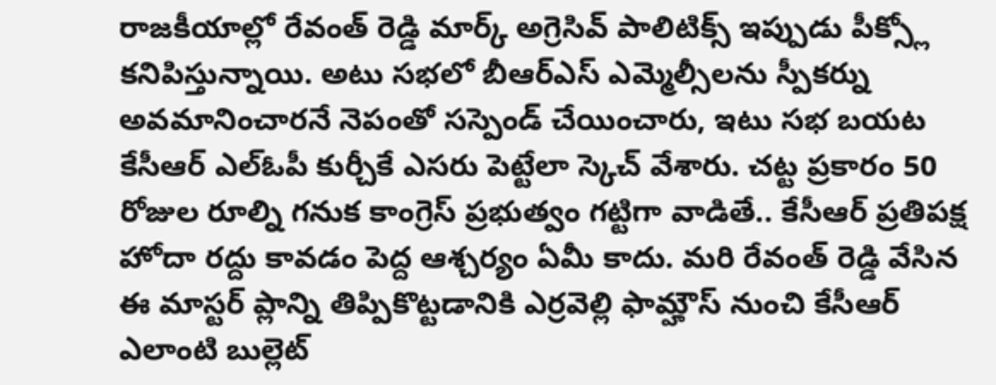రాజకీయాల్లో రేవంత్ రెడ్డి మార్క్ అగ్రెసివ్ పాలిటిక్స్ ఇప్పుడు పీక్స్లో కనిపిస్తున్నాయి. అటు సభలో బీఆర్ఎస్ ఎమ్మెల్సీలను స్పీకర్ను అవమానించారనే నెపంతో సస్పెండ్ చేయించారు, ఇటు సభ బయట కేసీఆర్ ఎల్ఓపీ కుర్చీకే ఎసరు పెట్టేలా స్కెచ్ వేశారు. చట్ట ప్రకారం 50 రోజుల రూల్ని గనుక కాంగ్రెస్ ప్రభుత్వం గట్టిగా వాడితే.. కేసీఆర్ ప్రతిపక్ష హోదా రద్దు కావడం పెద్ద ఆశ్చర్యం ఏమీ కాదు. మరి రేవంత్ రెడ్డి వేసిన ఈ మాస్టర్ ప్లాన్ని తిప్పికొట్టడానికి ఎర్రవెల్లి ఫామ్హౌస్ నుంచి కేసీఆర్ ఎలాంటి బుల్లెట్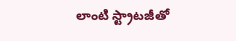లాంటి స్ట్రాటజీతో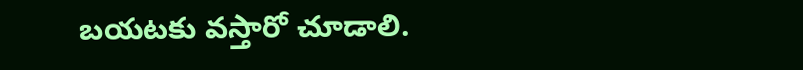బయటకు వస్తారో చూడాలి.